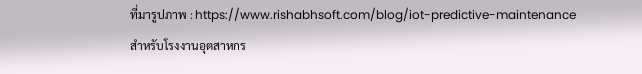ที่มารูปภาพ : https://www.rishabhsoft.com/blog/iot-predictive-maintenance
สำหรับโรงงานอุตสาหกร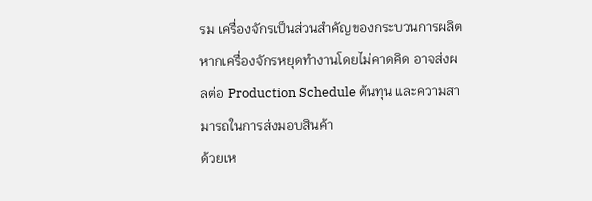รม เครื่องจักรเป็นส่วนสำคัญของกระบวนการผลิต หากเครื่องจักรหยุดทำงานโดยไม่คาดคิด อาจส่งผลต่อ Production Schedule ต้นทุน และความสามารถในการส่งมอบสินค้า
ด้วยเห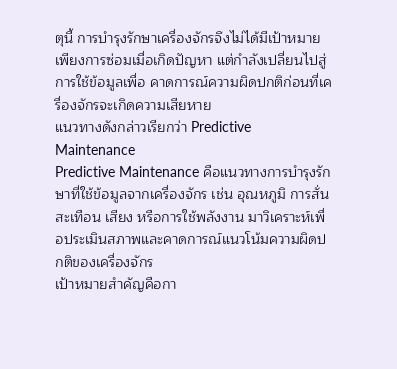ตุนี้ การบำรุงรักษาเครื่องจักรจึงไม่ได้มีเป้าหมายเพียงการซ่อมเมื่อเกิดปัญหา แต่กำลังเปลี่ยนไปสู่การใช้ข้อมูลเพื่อ คาดการณ์ความผิดปกติก่อนที่เครื่องจักรจะเกิดความเสียหาย
แนวทางดังกล่าวเรียกว่า Predictive Maintenance
Predictive Maintenance คือแนวทางการบำรุงรักษาที่ใช้ข้อมูลจากเครื่องจักร เช่น อุณหภูมิ การสั่นสะเทือน เสียง หรือการใช้พลังงาน มาวิเคราะห์เพื่อประเมินสภาพและคาดการณ์แนวโน้มความผิดปกติของเครื่องจักร
เป้าหมายสำคัญคือกา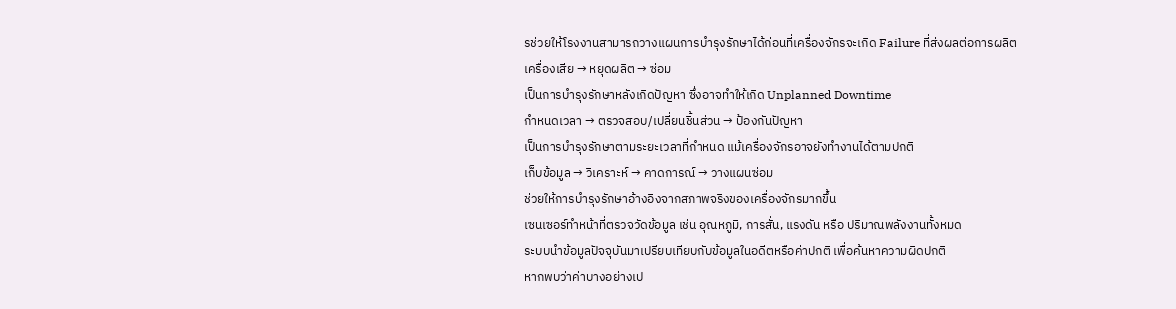รช่วยให้โรงงานสามารถวางแผนการบำรุงรักษาได้ก่อนที่เครื่องจักรจะเกิด Failure ที่ส่งผลต่อการผลิต
เครื่องเสีย → หยุดผลิต → ซ่อม
เป็นการบำรุงรักษาหลังเกิดปัญหา ซึ่งอาจทำให้เกิด Unplanned Downtime
กำหนดเวลา → ตรวจสอบ/เปลี่ยนชิ้นส่วน → ป้องกันปัญหา
เป็นการบำรุงรักษาตามระยะเวลาที่กำหนด แม้เครื่องจักรอาจยังทำงานได้ตามปกติ
เก็บข้อมูล → วิเคราะห์ → คาดการณ์ → วางแผนซ่อม
ช่วยให้การบำรุงรักษาอ้างอิงจากสภาพจริงของเครื่องจักรมากขึ้น
เซนเซอร์ทำหน้าที่ตรวจวัดข้อมูล เช่น อุณหภูมิ, การสั่น, แรงดัน หรือ ปริมาณพลังงานทั้งหมด
ระบบนำข้อมูลปัจจุบันมาเปรียบเทียบกับข้อมูลในอดีตหรือค่าปกติ เพื่อค้นหาความผิดปกติ
หากพบว่าค่าบางอย่างเป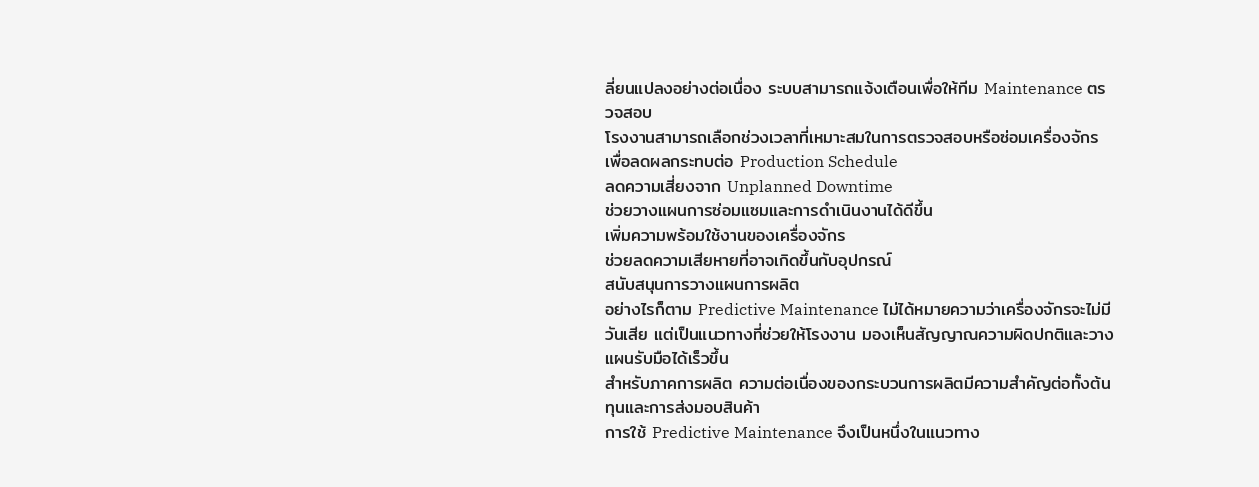ลี่ยนแปลงอย่างต่อเนื่อง ระบบสามารถแจ้งเตือนเพื่อให้ทีม Maintenance ตรวจสอบ
โรงงานสามารถเลือกช่วงเวลาที่เหมาะสมในการตรวจสอบหรือซ่อมเครื่องจักร เพื่อลดผลกระทบต่อ Production Schedule
ลดความเสี่ยงจาก Unplanned Downtime
ช่วยวางแผนการซ่อมแซมและการดำเนินงานได้ดีขึ้น
เพิ่มความพร้อมใช้งานของเครื่องจักร
ช่วยลดความเสียหายที่อาจเกิดขึ้นกับอุปกรณ์
สนับสนุนการวางแผนการผลิต
อย่างไรก็ตาม Predictive Maintenance ไม่ได้หมายความว่าเครื่องจักรจะไม่มีวันเสีย แต่เป็นแนวทางที่ช่วยให้โรงงาน มองเห็นสัญญาณความผิดปกติและวางแผนรับมือได้เร็วขึ้น
สำหรับภาคการผลิต ความต่อเนื่องของกระบวนการผลิตมีความสำคัญต่อทั้งต้นทุนและการส่งมอบสินค้า
การใช้ Predictive Maintenance จึงเป็นหนึ่งในแนวทาง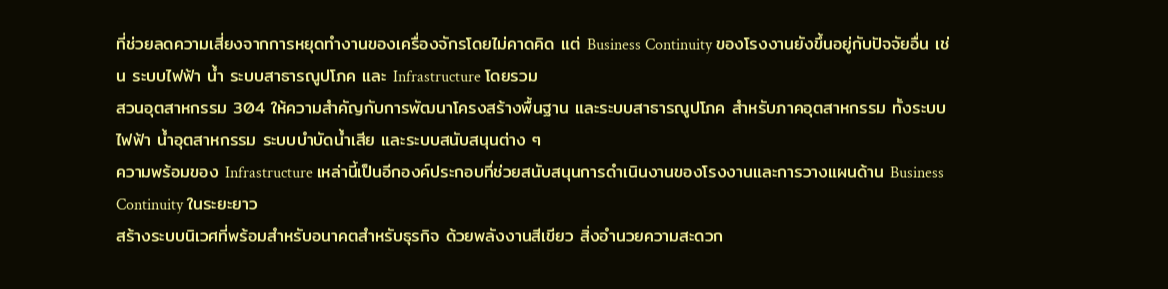ที่ช่วยลดความเสี่ยงจากการหยุดทำงานของเครื่องจักรโดยไม่คาดคิด แต่ Business Continuity ของโรงงานยังขึ้นอยู่กับปัจจัยอื่น เช่น ระบบไฟฟ้า น้ำ ระบบสาธารณูปโภค และ Infrastructure โดยรวม
สวนอุตสาหกรรม 304 ให้ความสำคัญกับการพัฒนาโครงสร้างพื้นฐาน และระบบสาธารณูปโภค สำหรับภาคอุตสาหกรรม ทั้งระบบไฟฟ้า น้ำอุตสาหกรรม ระบบบำบัดน้ำเสีย และระบบสนับสนุนต่าง ๆ
ความพร้อมของ Infrastructure เหล่านี้เป็นอีกองค์ประกอบที่ช่วยสนับสนุนการดำเนินงานของโรงงานและการวางแผนด้าน Business Continuity ในระยะยาว
สร้างระบบนิเวศที่พร้อมสำหรับอนาคตสำหรับธุรกิจ ด้วยพลังงานสีเขียว สิ่งอำนวยความสะดวก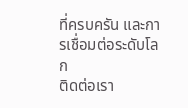ที่ครบครัน และการเชื่อมต่อระดับโลก
ติดต่อเรา